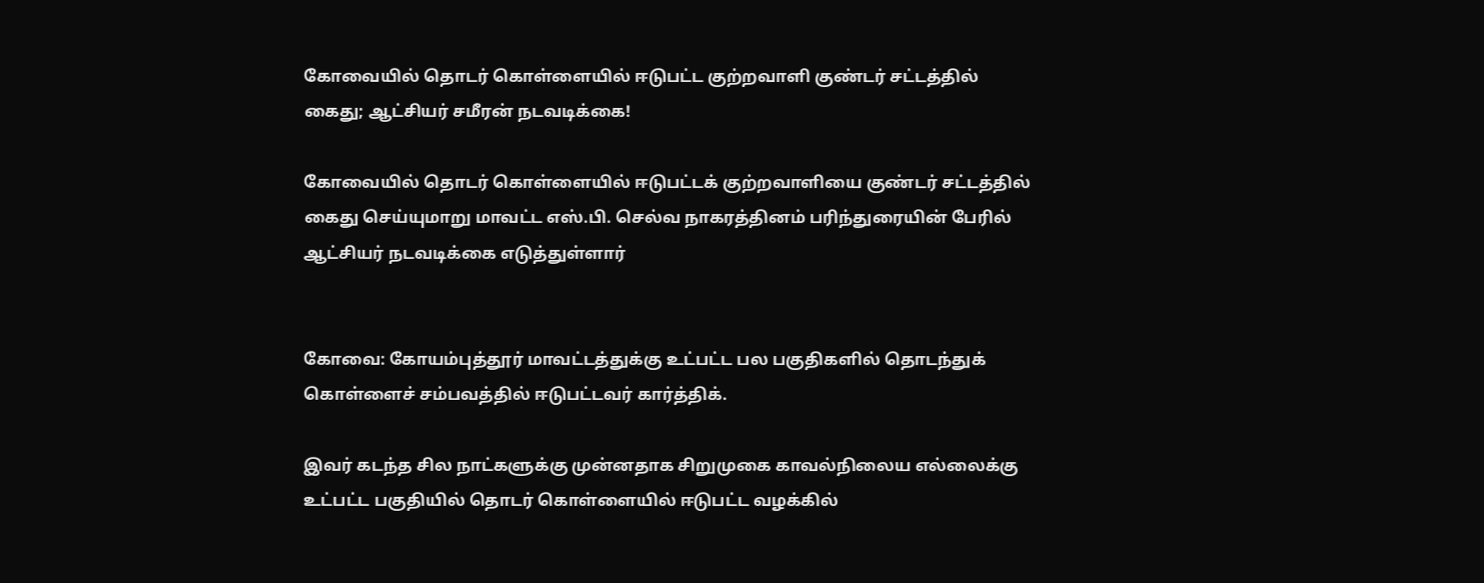கோவையில் தொடர் கொள்ளையில் ஈடுபட்ட குற்றவாளி குண்டர் சட்டத்தில் கைது; ஆட்சியர் சமீரன் நடவடிக்கை!

கோவையில் தொடர் கொள்ளையில் ஈடுபட்டக் குற்றவாளியை குண்டர் சட்டத்தில் கைது செய்யுமாறு மாவட்ட எஸ்.பி. செல்வ நாகரத்தினம் பரிந்துரையின் பேரில் ஆட்சியர் நடவடிக்கை எடுத்துள்ளார்


கோவை: கோயம்புத்தூர் மாவட்டத்துக்கு உட்பட்ட பல பகுதிகளில் தொடந்துக் கொள்ளைச் சம்பவத்தில் ஈடுபட்டவர் கார்த்திக்.

இவர் கடந்த சில நாட்களுக்கு முன்னதாக சிறுமுகை காவல்நிலைய எல்லைக்கு உட்பட்ட பகுதியில் தொடர் கொள்ளையில் ஈடுபட்ட வழக்கில்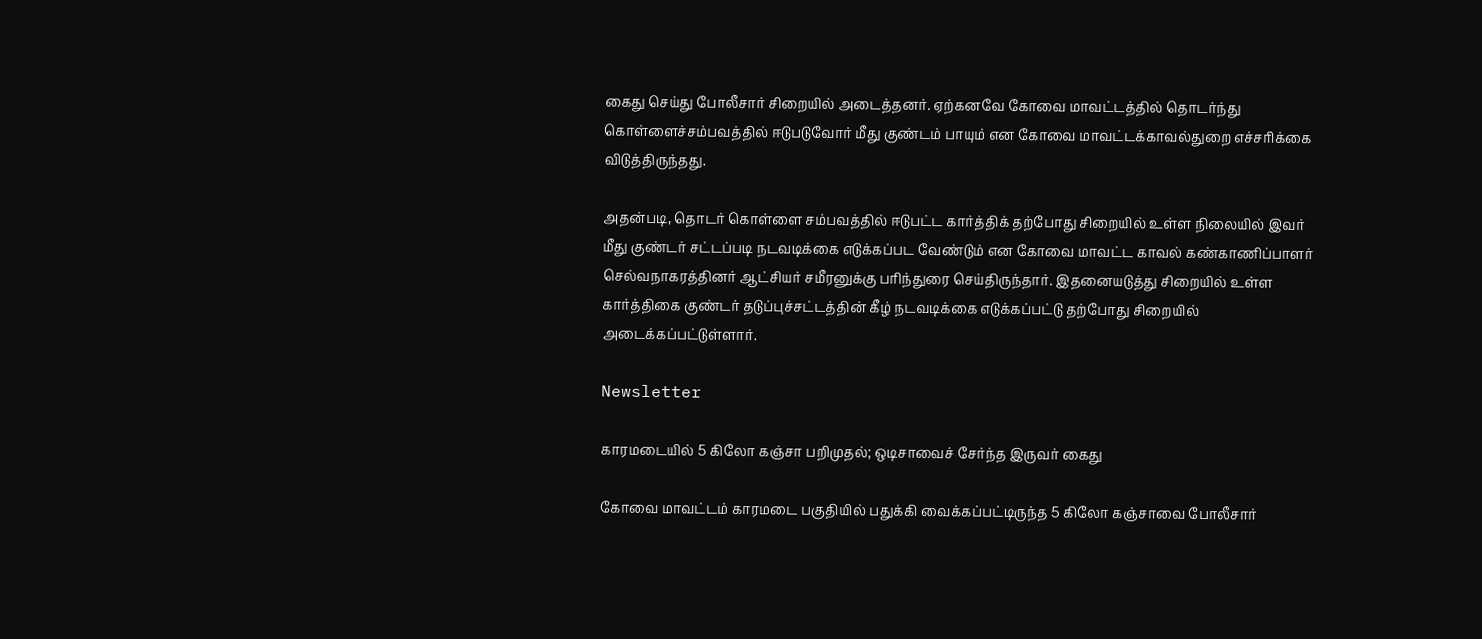கைது செய்து போலீசார் சிறையில் அடைத்தனர். ஏற்கனவே கோவை மாவட்டத்தில் தொடர்ந்து கொள்ளைச்சம்பவத்தில் ஈடுபடுவோர் மீது குண்டம் பாயும் என கோவை மாவட்டக்காவல்துறை எச்சரிக்கை விடுத்திருந்தது.

அதன்படி, தொடர் கொள்ளை சம்பவத்தில் ஈடுபட்ட கார்த்திக் தற்போது சிறையில் உள்ள நிலையில் இவர் மீது குண்டர் சட்டப்படி நடவடிக்கை எடுக்கப்பட வேண்டும் என கோவை மாவட்ட காவல் கண்காணிப்பாளர் செல்வநாகரத்தினர் ஆட்சியர் சமீரனுக்கு பரிந்துரை செய்திருந்தார். இதனையடுத்து சிறையில் உள்ள கார்த்திகை குண்டர் தடுப்புச்சட்டத்தின் கீழ் நடவடிக்கை எடுக்கப்பட்டு தற்போது சிறையில் அடைக்கப்பட்டுள்ளார்.

Newsletter

காரமடையில் 5 கிலோ கஞ்சா பறிமுதல்; ஒடிசாவைச் சேர்ந்த இருவர் கைது

கோவை மாவட்டம் காரமடை பகுதியில் பதுக்கி வைக்கப்பட்டிருந்த 5 கிலோ கஞ்சாவை போலீசார்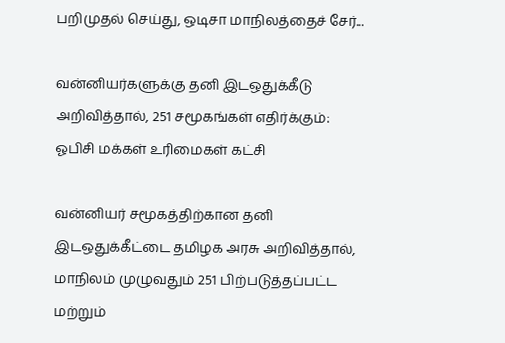பறிமுதல் செய்து, ஒடிசா மாநிலத்தைச் சேர்...

வன்னியர்களுக்கு தனி இடஒதுக்கீடு அறிவித்தால், 251 சமூகங்கள் எதிர்க்கும்: ஓபிசி மக்கள் உரிமைகள் கட்சி

வன்னியர் சமூகத்திற்கான தனி இடஒதுக்கீட்டை தமிழக அரசு அறிவித்தால், மாநிலம் முழுவதும் 251 பிற்படுத்தப்பட்ட மற்றும்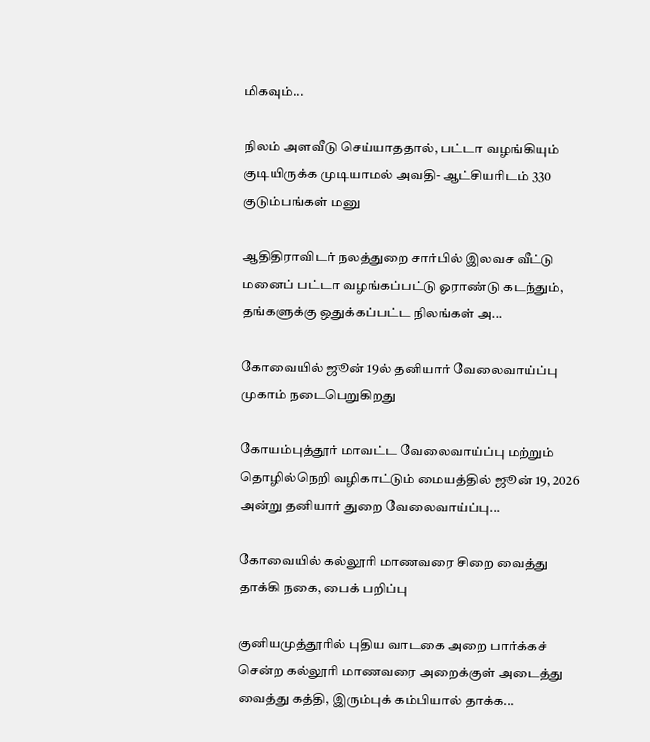மிகவும்...

நிலம் அளவீடு செய்யாததால், பட்டா வழங்கியும் குடியிருக்க முடியாமல் அவதி- ஆட்சியரிடம் 330 குடும்பங்கள் மனு

ஆதிதிராவிடர் நலத்துறை சார்பில் இலவச வீட்டு மனைப் பட்டா வழங்கப்பட்டு ஓராண்டு கடந்தும், தங்களுக்கு ஒதுக்கப்பட்ட நிலங்கள் அ...

கோவையில் ஜூன் 19ல் தனியார் வேலைவாய்ப்பு முகாம் நடைபெறுகிறது

கோயம்புத்தூர் மாவட்ட வேலைவாய்ப்பு மற்றும் தொழில்நெறி வழிகாட்டும் மையத்தில் ஜூன் 19, 2026 அன்று தனியார் துறை வேலைவாய்ப்பு...

கோவையில் கல்லூரி மாணவரை சிறை வைத்து தாக்கி நகை, பைக் பறிப்பு

குனியமுத்தூரில் புதிய வாடகை அறை பார்க்கச் சென்ற கல்லூரி மாணவரை அறைக்குள் அடைத்து வைத்து கத்தி, இரும்புக் கம்பியால் தாக்க...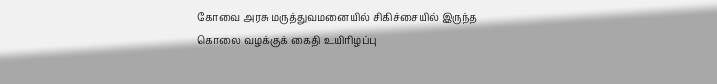கோவை அரசு மருத்துவமனையில் சிகிச்சையில் இருந்த கொலை வழக்குக் கைதி உயிரிழப்பு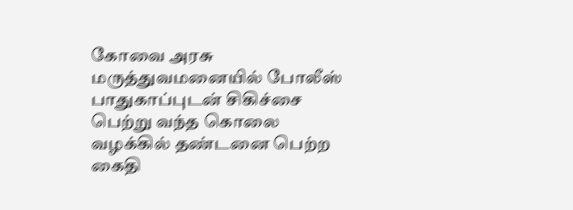கோவை அரசு மருத்துவமனையில் போலீஸ் பாதுகாப்புடன் சிகிச்சை பெற்று வந்த கொலை வழக்கில் தண்டனை பெற்ற கைதி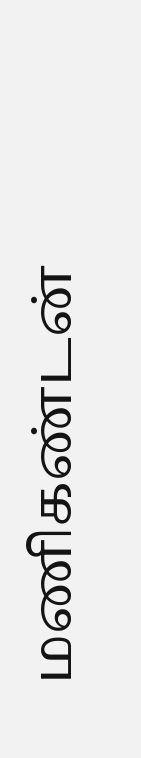மணிகண்டன்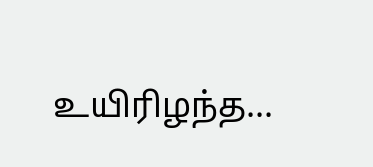உயிரிழந்த...